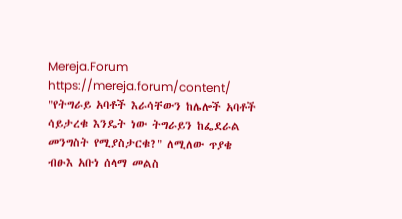Mereja.Forum
https://mereja.forum/content/
"የትግራይ አባቶች እራሳቸውን ከሌሎች አባቶች ሳይታረቁ እንዴት ነው ትግራይን ከፌደራል መንግስት የሚያስታርቁ?" ለሚለው ጥያቄ ብፁእ አቡነ ሰላማ መልስ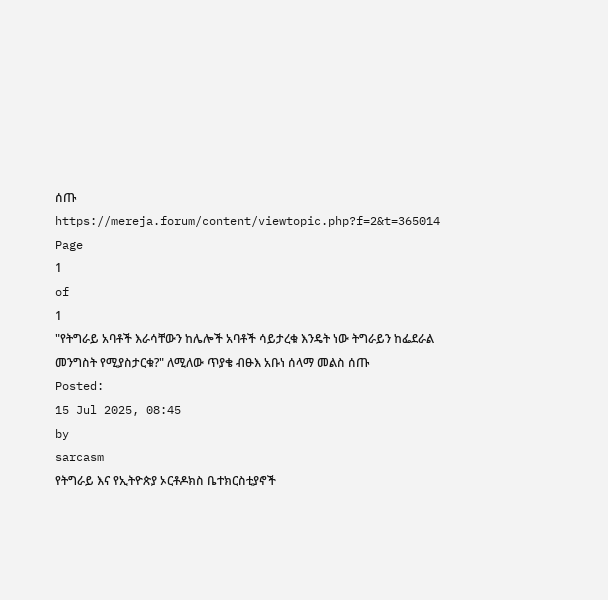ሰጡ
https://mereja.forum/content/viewtopic.php?f=2&t=365014
Page
1
of
1
"የትግራይ አባቶች እራሳቸውን ከሌሎች አባቶች ሳይታረቁ እንዴት ነው ትግራይን ከፌደራል መንግስት የሚያስታርቁ?" ለሚለው ጥያቄ ብፁእ አቡነ ሰላማ መልስ ሰጡ
Posted:
15 Jul 2025, 08:45
by
sarcasm
የትግራይ እና የኢትዮጵያ ኦርቶዶክስ ቤተክርስቲያኖች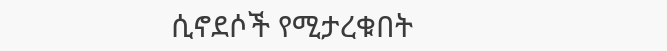ሲኖደሶች የሚታረቁበት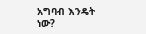አግባብ እንዴት ነው?